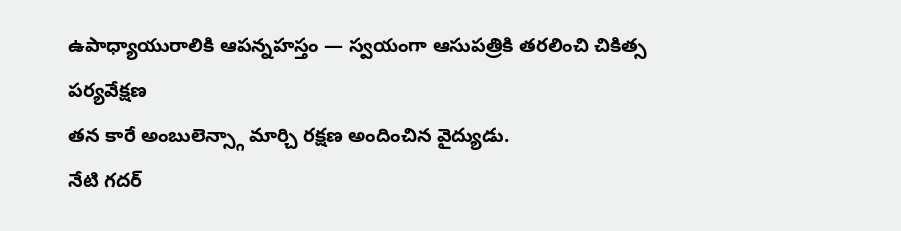ఉపాధ్యాయురాలికి ఆపన్నహస్తం — స్వయంగా ఆసుపత్రికి తరలించి చికిత్స పర్యవేక్షణ
తన కారే అంబులెన్స్గా మార్చి రక్షణ అందించిన వైద్యుడు.
నేటి గదర్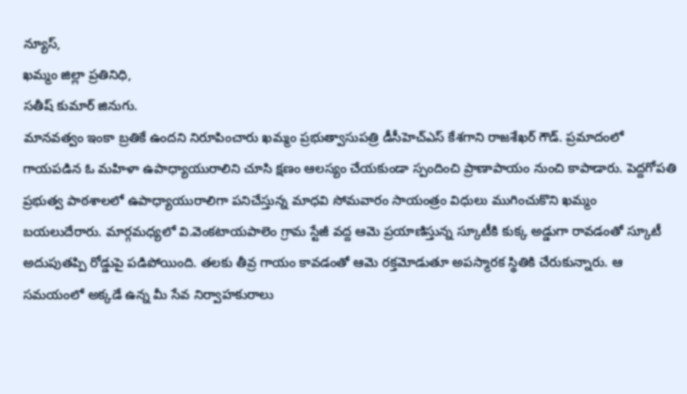న్యూస్,
ఖమ్మం జిల్లా ప్రతినిధి,
సతీష్ కుమార్ జినుగు.
మానవత్వం ఇంకా బ్రతికే ఉందని నిరూపించారు ఖమ్మం ప్రభుత్వాసుపత్రి డీసీహెచ్ఎస్ కేశగాని రాజశేఖర్ గౌడ్. ప్రమాదంలో గాయపడిన ఓ మహిళా ఉపాధ్యాయురాలిని చూసి క్షణం ఆలస్యం చేయకుండా స్పందించి ప్రాణాపాయం నుంచి కాపాడారు. పెద్దగోపతి ప్రభుత్వ పాఠశాలలో ఉపాధ్యాయురాలిగా పనిచేస్తున్న మాధవి సోమవారం సాయంత్రం విధులు ముగించుకొని ఖమ్మం బయలుదేరారు. మార్గమధ్యలో వి.వెంకటాయపాలెం గ్రామ స్టేజీ వద్ద ఆమె ప్రయాణిస్తున్న స్కూటీకి కుక్క అడ్డుగా రావడంతో స్కూటీ అదుపుతప్పి రోడ్డుపై పడిపోయింది. తలకు తీవ్ర గాయం కావడంతో ఆమె రక్తమోడుతూ అపస్మారక స్థితికి చేరుకున్నారు. ఆ సమయంలో అక్కడే ఉన్న మీ సేవ నిర్వాహకురాలు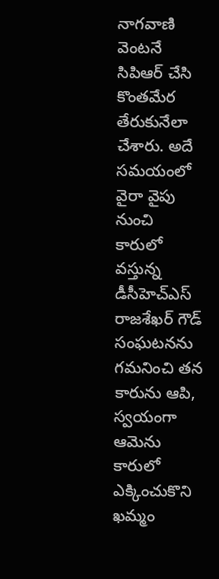నాగవాణి వెంటనే సిపిఆర్ చేసి కొంతమేర తేరుకునేలా చేశారు. అదే సమయంలో వైరా వైపు నుంచి కారులో వస్తున్న డీసీహెచ్ఎస్ రాజశేఖర్ గౌడ్ సంఘటనను గమనించి తన కారును ఆపి, స్వయంగా ఆమెను కారులో ఎక్కించుకొని ఖమ్మం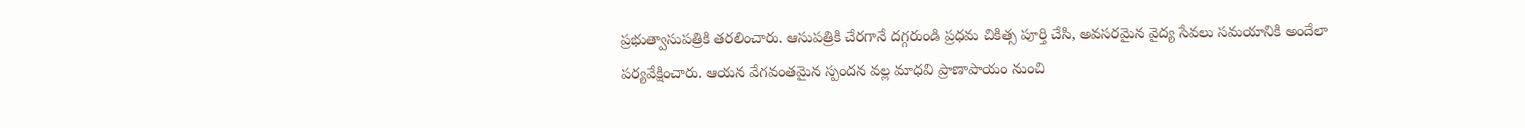ప్రభుత్వాసుపత్రికి తరలించారు. ఆసుపత్రికి చేరగానే దగ్గరుండి ప్రధమ చికిత్స పూర్తి చేసి, అవసరమైన వైద్య సేవలు సమయానికి అందేలా పర్యవేక్షించారు. ఆయన వేగవంతమైన స్పందన వల్ల మాధవి ప్రాణాపాయం నుంచి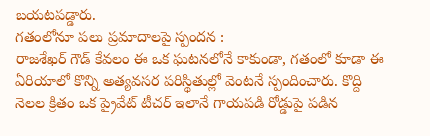బయటపడ్డారు.
గతంలోనూ పలు ప్రమాదాలపై స్పందన :
రాజశేఖర్ గౌడ్ కేవలం ఈ ఒక ఘటనలోనే కాకుండా, గతంలో కూడా ఈ ఏరియాలో కొన్ని అత్యవసర పరిస్థితుల్లో వెంటనే స్పందించారు. కొద్ది నెలల క్రితం ఒక ప్రైవేట్ టీచర్ ఇలానే గాయపడి రోడ్డుపై పడిన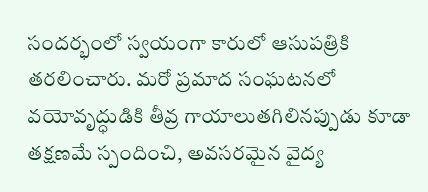సందర్భంలో స్వయంగా కారులో ఆసుపత్రికి తరలించారు. మరో ప్రమాద సంఘటనలో వయోవృద్ధుడికి తీవ్ర గాయాలుతగిలినప్పుడు కూడా తక్షణమే స్పందించి, అవసరమైన వైద్య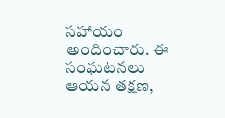సహాయం అందించారు. ఈ సంఘటనలు ఆయన తక్షణ,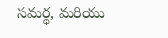సమర్థ, మరియు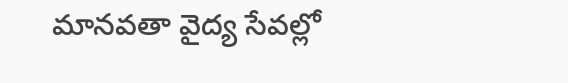మానవతా వైద్య సేవల్లో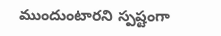ముందుంటారని స్పష్టంగా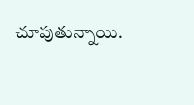చూపుతున్నాయి.